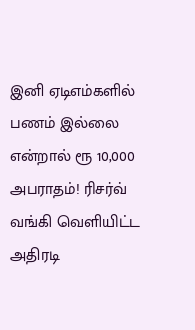இனி ஏடிஎம்களில் பணம் இல்லை என்றால் ரூ 10,000 அபராதம்! ரிசர்வ் வங்கி வெளியிட்ட அதிரடி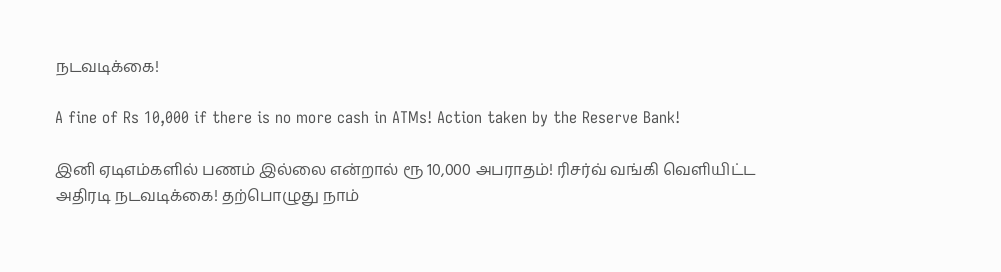நடவடிக்கை!

A fine of Rs 10,000 if there is no more cash in ATMs! Action taken by the Reserve Bank!

இனி ஏடிஎம்களில் பணம் இல்லை என்றால் ரூ 10,000 அபராதம்! ரிசர்வ் வங்கி வெளியிட்ட அதிரடி நடவடிக்கை! தற்பொழுது நாம்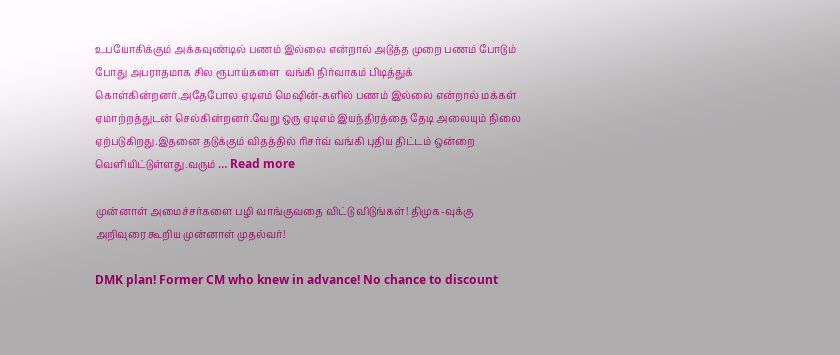உபயோகிக்கும் அக்கவுண்டில் பணம் இல்லை என்றால் அடுத்த முறை பணம் போடும் போது அபராதமாக சில ரூபாய்களை  வங்கி நிர்வாகம் பிடித்துக் கொள்கின்றனர்.அதேபோல ஏடிஎம் மெஷின்-களில் பணம் இல்லை என்றால் மக்கள் ஏமாற்றத்துடன் செல்கின்றனர்.வேறு ஒரு ஏடிஎம் இயந்திரத்தை தேடி அலையும் நிலை ஏற்படுகிறது.இதனை தடுக்கும் விதத்தில் ரிசர்வ் வங்கி புதிய திட்டம் ஒன்றை வெளியிட்டுள்ளது.வரும் … Read more

முன்னாள் அமைச்சர்களை பழி வாங்குவதை விட்டு விடுங்கள்! திமுக-வுக்கு அறிவுரை கூறிய முன்னாள் முதல்வர்!

DMK plan! Former CM who knew in advance! No chance to discount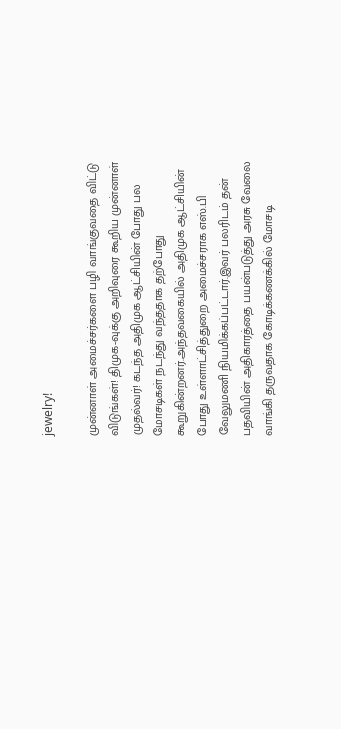jewelry!

முன்னாள் அமைச்சர்களை பழி வாங்குவதை விட்டு விடுங்கள்! திமுக-வுக்கு அறிவுரை கூறிய முன்னாள் முதல்வர்! கடந்த அதிமுக ஆட்சியின் போது பல மோசடிகள் நடந்து வந்ததாக தற்போது கூறுகின்றனர்.அந்தவகையில் அதிமுக ஆட்சியின் போது உள்ளாட்சித்துறை அமைச்சராக எஸ்.பி வேலுமணி நியமிக்கப்பட்டார்.இவர் பலரிடம் தன் பதவியின் அதிகாரத்தை பயன்படுத்து அரசு வேலை வாங்கி தருவதாக கோடிக்கணக்கில் மோசடி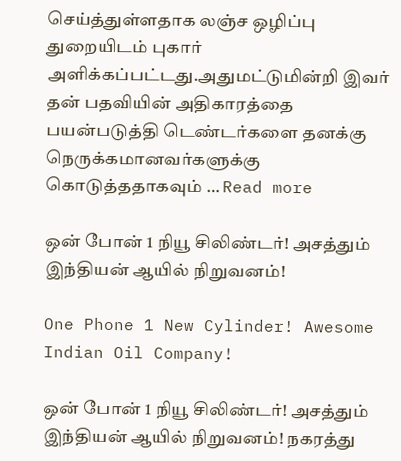செய்த்துள்ளதாக லஞ்ச ஒழிப்பு துறையிடம் புகார் அளிக்கப்பட்டது.அதுமட்டுமின்றி இவர் தன் பதவியின் அதிகாரத்தை பயன்படுத்தி டெண்டர்களை தனக்கு நெருக்கமானவர்களுக்கு கொடுத்ததாகவும் … Read more

ஒன் போன் 1 நியூ சிலிண்டர்! அசத்தும் இந்தியன் ஆயில் நிறுவனம்!

One Phone 1 New Cylinder! Awesome Indian Oil Company!

ஒன் போன் 1 நியூ சிலிண்டர்! அசத்தும் இந்தியன் ஆயில் நிறுவனம்! நகரத்து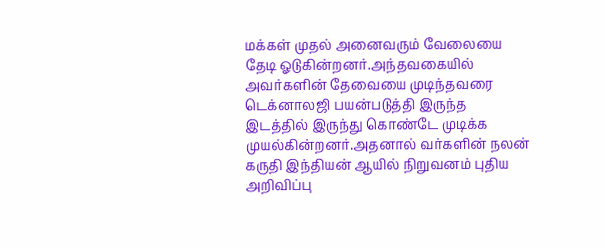மக்கள் முதல் அனைவரும் வேலையை தேடி ஓடுகின்றனர்.அந்தவகையில் அவர்களின் தேவையை முடிந்தவரை டெக்னாலஜி பயன்படுத்தி இருந்த இடத்தில் இருந்து கொண்டே முடிக்க முயல்கின்றனர்.அதனால் வர்களின் நலன் கருதி இந்தியன் ஆயில் நிறுவனம் புதிய அறிவிப்பு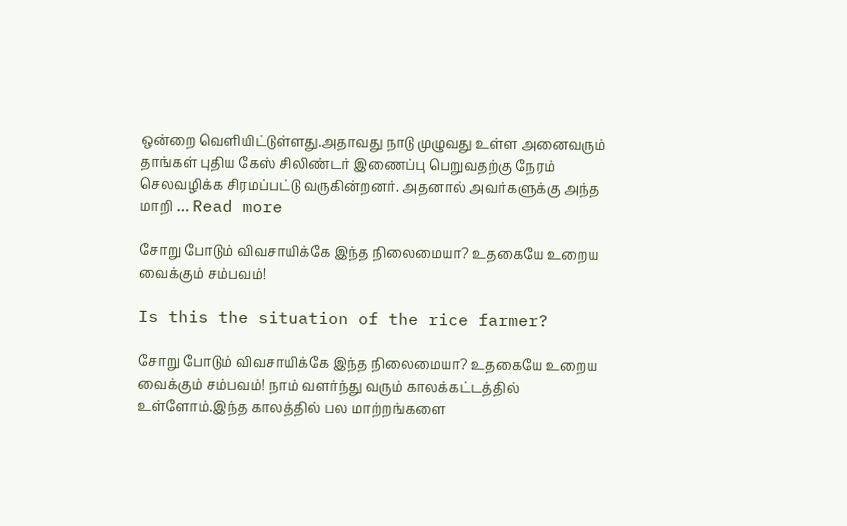ஒன்றை வெளியிட்டுள்ளது.அதாவது நாடு முழுவது உள்ள அனைவரும் தாங்கள் புதிய கேஸ் சிலிண்டர் இணைப்பு பெறுவதற்கு நேரம் செலவழிக்க சிரமப்பட்டு வருகின்றனர். அதனால் அவர்களுக்கு அந்த மாறி … Read more

சோறு போடும் விவசாயிக்கே இந்த நிலைமையா? உதகையே உறைய வைக்கும் சம்பவம்!

Is this the situation of the rice farmer?

சோறு போடும் விவசாயிக்கே இந்த நிலைமையா? உதகையே உறைய வைக்கும் சம்பவம்! நாம் வளர்ந்து வரும் காலக்கட்டத்தில் உள்ளோம்.இந்த காலத்தில் பல மாற்றங்களை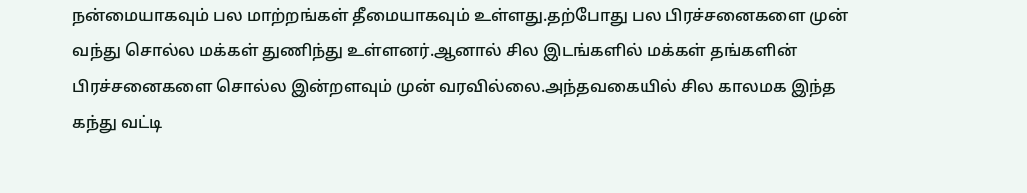நன்மையாகவும் பல மாற்றங்கள் தீமையாகவும் உள்ளது.தற்போது பல பிரச்சனைகளை முன் வந்து சொல்ல மக்கள் துணிந்து உள்ளனர்.ஆனால் சில இடங்களில் மக்கள் தங்களின் பிரச்சனைகளை சொல்ல இன்றளவும் முன் வரவில்லை.அந்தவகையில் சில காலமக இந்த கந்து வட்டி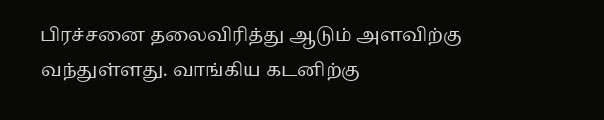பிரச்சனை தலைவிரித்து ஆடும் அளவிற்கு வந்துள்ளது. வாங்கிய கடனிற்கு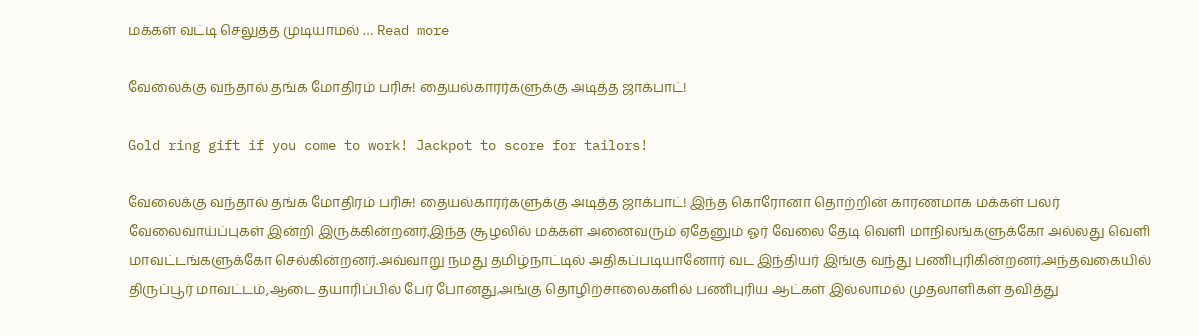மக்கள் வட்டி செலுத்த முடியாமல் … Read more

வேலைக்கு வந்தால் தங்க மோதிரம் பரிசு! தையல்காரர்களுக்கு அடித்த ஜாக்பாட்!

Gold ring gift if you come to work! Jackpot to score for tailors!

வேலைக்கு வந்தால் தங்க மோதிரம் பரிசு! தையல்காரர்களுக்கு அடித்த ஜாக்பாட்! இந்த கொரோனா தொற்றின் காரணமாக மக்கள் பலர் வேலைவாய்ப்புகள் இன்றி இருக்கின்றனர்.இந்த சூழலில் மக்கள் அனைவரும் ஏதேனும் ஓர் வேலை தேடி வெளி மாநிலங்களுக்கோ அல்லது வெளி மாவட்டங்களுக்கோ செல்கின்றனர்.அவ்வாறு நமது தமிழ்நாட்டில் அதிகப்படியானோர் வட இந்தியர் இங்கு வந்து பணிபுரிகின்றனர்.அந்தவகையில் திருப்பூர் மாவட்டம்,ஆடை தயாரிப்பில் பேர் போனது.அங்கு தொழிற்சாலைகளில் பணிபுரிய ஆட்கள் இல்லாமல் முதலாளிகள் தவித்து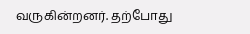வருகின்றனர். தற்போது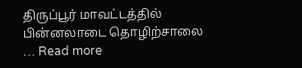திருப்பூர் மாவட்டத்தில் பின்னலாடை தொழிற்சாலை … Read more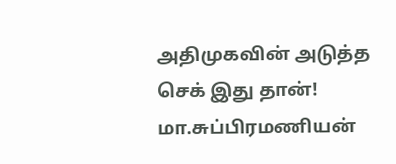அதிமுகவின் அடுத்த செக் இது தான்! மா.சுப்பிரமணியன்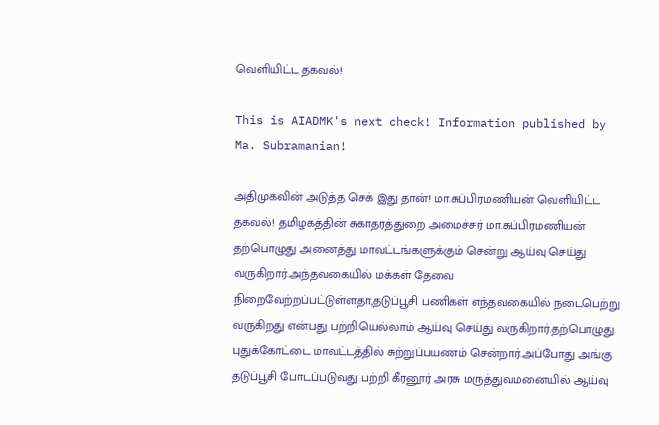வெளியிட்ட தகவல்!

This is AIADMK's next check! Information published by Ma. Subramanian!

அதிமுகவின் அடுத்த செக் இது தான்! மா.சுப்பிரமணியன் வெளியிட்ட தகவல்! தமிழகத்தின் சுகாதரத்துறை அமைச்சர் மா.சுப்பிரமணியன் தற்பொழுது அனைத்து மாவட்டங்களுக்கும் சென்று ஆய்வு செய்து வருகிறார்.அந்தவகையில் மக்கள் தேவை நிறைவேற்றப்பட்டுள்ளதா,தடுப்பூசி பணிகள் எந்தவகையில் நடைபெற்று வருகிறது என்பது பற்றியெல்லாம் ஆய்வு செய்து வருகிறார்.தற்பொழுது புதுக்கோட்டை மாவட்டத்தில் சுற்றுப்பயணம் சென்றார்.அப்போது அங்கு தடுப்பூசி போடப்படுவது பற்றி கீரனூர் அரசு மருத்துவமனையில் ஆய்வு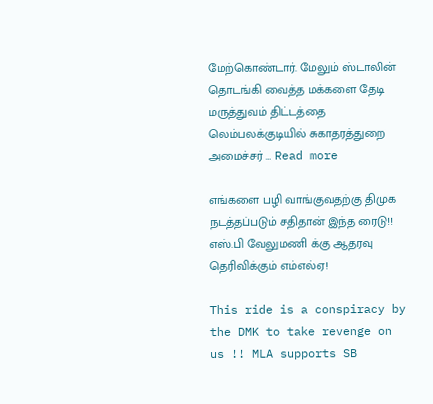மேற்கொண்டார். மேலும் ஸ்டாலின் தொடங்கி வைத்த மக்களை தேடி மருத்துவம் திட்டத்தை லெம்பலக்குடியில் சுகாதரத்துறை அமைச்சர் … Read more

எங்களை பழி வாங்குவதற்கு திமுக நடத்தப்படும் சதிதான் இந்த ரைடு!! எஸ்.பி வேலுமணி க்கு ஆதரவு தெரிவிக்கும் எம்எல்ஏ!

This ride is a conspiracy by the DMK to take revenge on us !! MLA supports SB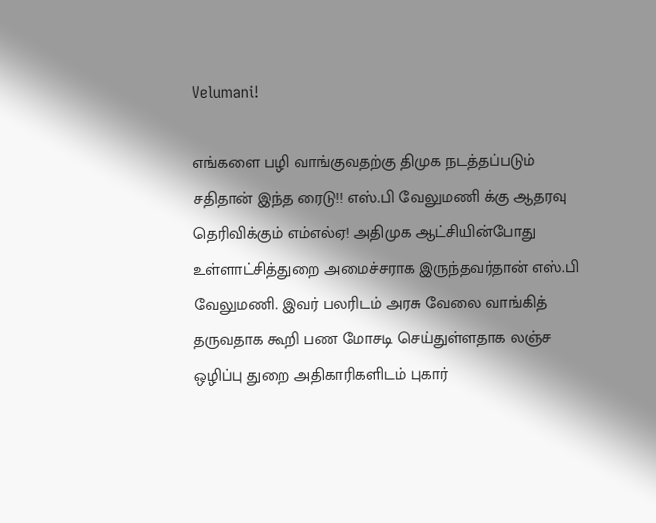Velumani!

எங்களை பழி வாங்குவதற்கு திமுக நடத்தப்படும் சதிதான் இந்த ரைடு!! எஸ்.பி வேலுமணி க்கு ஆதரவு தெரிவிக்கும் எம்எல்ஏ! அதிமுக ஆட்சியின்போது உள்ளாட்சித்துறை அமைச்சராக இருந்தவர்தான் எஸ்.பி வேலுமணி. இவர் பலரிடம் அரசு வேலை வாங்கித் தருவதாக கூறி பண மோசடி செய்துள்ளதாக லஞ்ச ஒழிப்பு துறை அதிகாரிகளிடம் புகார்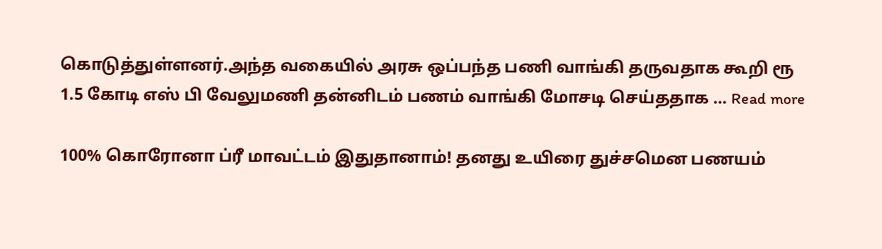கொடுத்துள்ளனர்.அந்த வகையில் அரசு ஒப்பந்த பணி வாங்கி தருவதாக கூறி ரூ 1.5 கோடி எஸ் பி வேலுமணி தன்னிடம் பணம் வாங்கி மோசடி செய்ததாக … Read more

100% கொரோனா ப்ரீ மாவட்டம் இதுதானாம்! தனது உயிரை துச்சமென பணயம்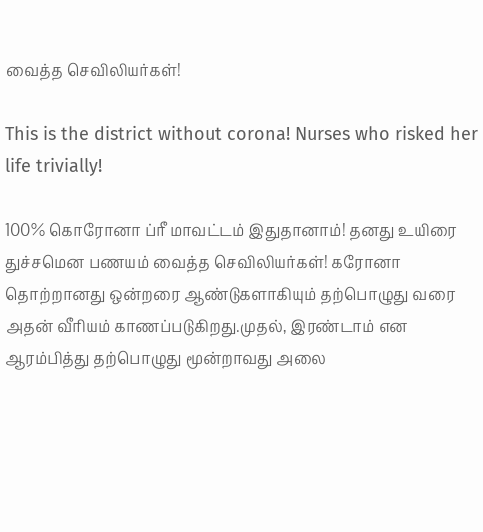வைத்த செவிலியர்கள்!

This is the district without corona! Nurses who risked her life trivially!

100% கொரோனா ப்ரீ மாவட்டம் இதுதானாம்! தனது உயிரை துச்சமென பணயம் வைத்த செவிலியர்கள்! கரோனா தொற்றானது ஒன்றரை ஆண்டுகளாகியும் தற்பொழுது வரை அதன் வீரியம் காணப்படுகிறது.முதல், இரண்டாம் என ஆரம்பித்து தற்பொழுது மூன்றாவது அலை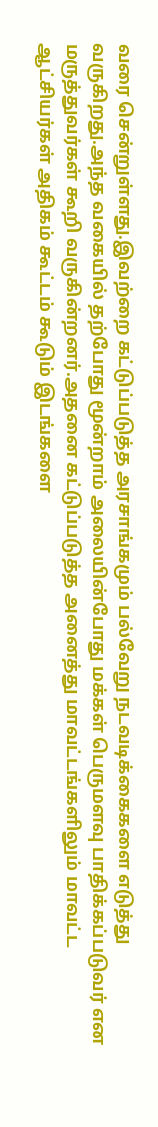வரை சென்றுள்ளது.இவற்றை கட்டுப்படுத்த அரசாங்கமும் பல்வேறு நடவடிக்கைகளை எடுத்து வருகிறது.அந்த வகையில் தற்போது மூன்றாம் அலையின்போது மக்கள் பெருமளவு பாதிக்கப்படுவர் என மருத்துவர்கள் கூறி வருகின்றனர்.அதனை கட்டுப்படுத்த அனைத்து மாவட்டங்களிலும் மாவட்ட ஆட்சியர்கள் அதிகம் கூட்டம் கூடும் இடங்களை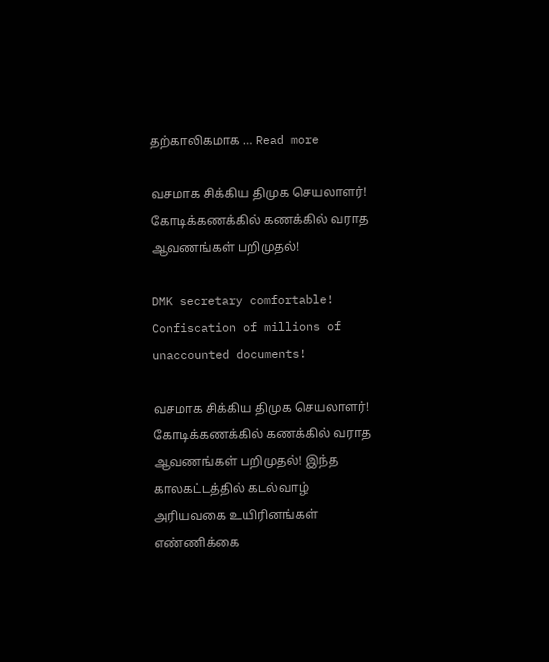தற்காலிகமாக … Read more

வசமாக சிக்கிய திமுக செயலாளர்!  கோடிக்கணக்கில் கணக்கில் வராத ஆவணங்கள் பறிமுதல்!

DMK secretary comfortable! Confiscation of millions of unaccounted documents!

வசமாக சிக்கிய திமுக செயலாளர்!  கோடிக்கணக்கில் கணக்கில் வராத ஆவணங்கள் பறிமுதல்! இந்த காலகட்டத்தில் கடல்வாழ் அரியவகை உயிரினங்கள் எண்ணிக்கை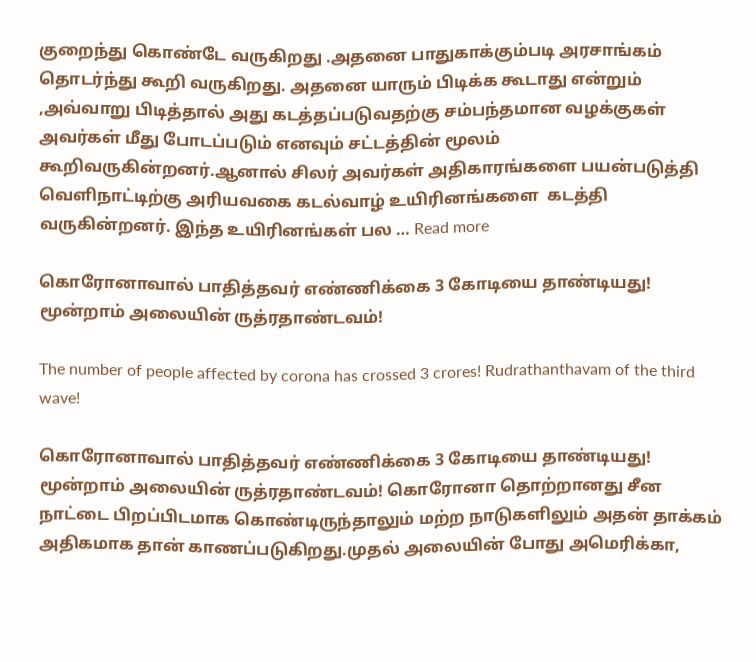குறைந்து கொண்டே வருகிறது .அதனை பாதுகாக்கும்படி அரசாங்கம் தொடர்ந்து கூறி வருகிறது. அதனை யாரும் பிடிக்க கூடாது என்றும் ,அவ்வாறு பிடித்தால் அது கடத்தப்படுவதற்கு சம்பந்தமான வழக்குகள் அவர்கள் மீது போடப்படும் எனவும் சட்டத்தின் மூலம் கூறிவருகின்றனர்.ஆனால் சிலர் அவர்கள் அதிகாரங்களை பயன்படுத்தி வெளிநாட்டிற்கு அரியவகை கடல்வாழ் உயிரினங்களை  கடத்தி வருகின்றனர். இந்த உயிரினங்கள் பல … Read more

கொரோனாவால் பாதித்தவர் எண்ணிக்கை 3 கோடியை தாண்டியது! மூன்றாம் அலையின் ருத்ரதாண்டவம்!

The number of people affected by corona has crossed 3 crores! Rudrathanthavam of the third wave!

கொரோனாவால் பாதித்தவர் எண்ணிக்கை 3 கோடியை தாண்டியது! மூன்றாம் அலையின் ருத்ரதாண்டவம்! கொரோனா தொற்றானது சீன நாட்டை பிறப்பிடமாக கொண்டிருந்தாலும் மற்ற நாடுகளிலும் அதன் தாக்கம் அதிகமாக தான் காணப்படுகிறது.முதல் அலையின் போது அமெரிக்கா,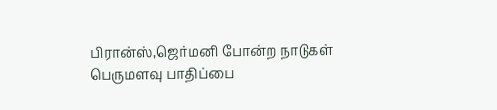பிரான்ஸ்,ஜெர்மனி போன்ற நாடுகள் பெருமளவு பாதிப்பை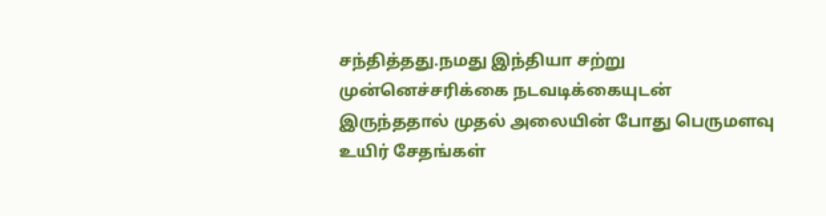சந்தித்தது.நமது இந்தியா சற்று முன்னெச்சரிக்கை நடவடிக்கையுடன் இருந்ததால் முதல் அலையின் போது பெருமளவு உயிர் சேதங்கள்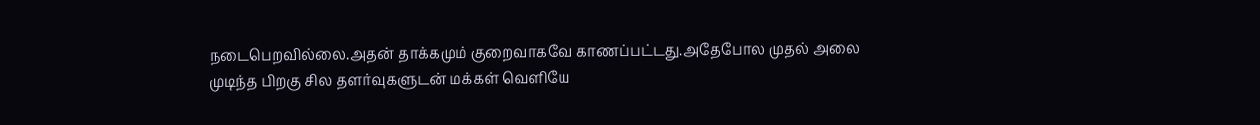நடைபெறவில்லை.அதன் தாக்கமும் குறைவாகவே காணப்பட்டது.அதேபோல முதல் அலை முடிந்த பிறகு சில தளர்வுகளுடன் மக்கள் வெளியே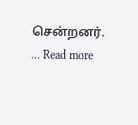சென்றனர். … Read more